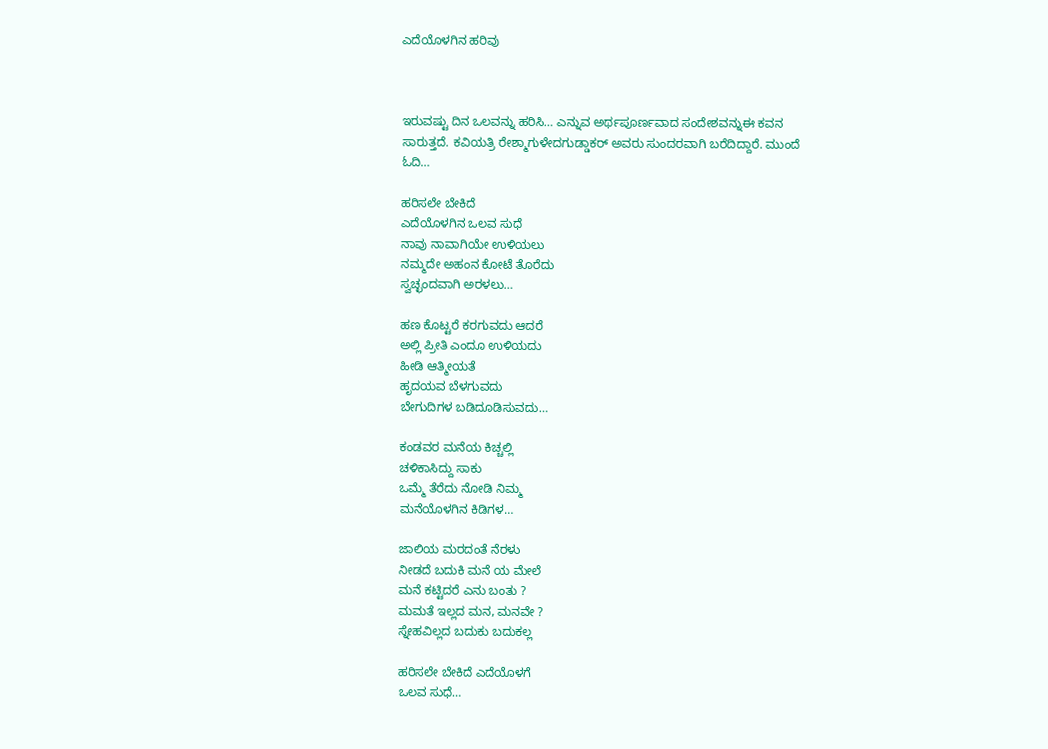ಎದೆಯೊಳಗಿನ ಹರಿವು



ಇರುವಷ್ಟು ದಿನ ಒಲವನ್ನು ಹರಿಸಿ… ಎನ್ನುವ ಅರ್ಥಪೂರ್ಣವಾದ ಸಂದೇಶವನ್ನುಈ ಕವನ ಸಾರುತ್ತದೆ. ಕವಿಯತ್ರಿ ರೇಶ್ಮಾಗುಳೇದಗುಡ್ಡಾಕರ್ ಅವರು ಸುಂದರವಾಗಿ ಬರೆದಿದ್ದಾರೆ. ಮುಂದೆ ಓದಿ…

ಹರಿಸಲೇ ಬೇಕಿದೆ
ಎದೆಯೊಳಗಿನ ಒಲವ ಸುಧೆ
ನಾವು ನಾವಾಗಿಯೇ ಉಳಿಯಲು
ನಮ್ಮದೇ ಅಹಂನ ಕೋಟೆ ತೊರೆದು
ಸ್ವಚ್ಛಂದವಾಗಿ ಅರಳಲು…

ಹಣ ಕೊಟ್ಟರೆ ಕರಗುವದು ಆದರೆ
ಅಲ್ಲಿ ಪ್ರೀತಿ ಎಂದೂ ಉಳಿಯದು
ಹೀಡಿ ಆತ್ಮೀಯತೆ
ಹೃದಯವ ಬೆಳಗುವದು
ಬೇಗುದಿಗಳ ಬಡಿದೂಡಿಸುವದು…

ಕಂಡವರ ಮನೆಯ ಕಿಚ್ಚಲ್ಲಿ
ಚಳಿಕಾಸಿದ್ದು ಸಾಕು‌
ಒಮ್ಮೆ ತೆರೆದು ನೋಡಿ ನಿಮ್ಮ
ಮನೆಯೊಳಗಿನ ಕಿಡಿಗಳ…

ಜಾಲಿಯ ಮರದಂತೆ ನೆರಳು‌
ನೀಡದೆ ಬದುಕಿ ಮನೆ ಯ ಮೇಲೆ
ಮನೆ ಕಟ್ಟಿದರೆ ಎನು‌ ಬಂತು ?
ಮಮತೆ ಇಲ್ಲದ ಮನ, ಮನವೇ ?
ಸ್ನೇಹವಿಲ್ಲದ ಬದುಕು ಬದುಕಲ್ಲ

ಹರಿಸಲೇ ಬೇಕಿದೆ ಎದೆಯೊಳಗೆ
ಒಲವ ಸುಧೆ…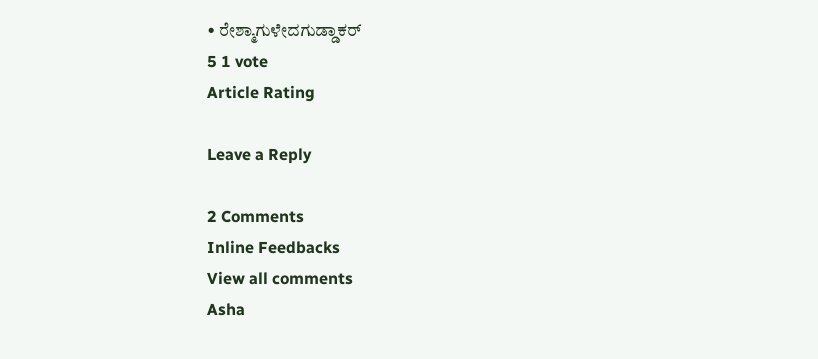• ರೇಶ್ಮಾಗುಳೇದಗುಡ್ಡಾಕರ್
5 1 vote
Article Rating

Leave a Reply

2 Comments
Inline Feedbacks
View all comments
Asha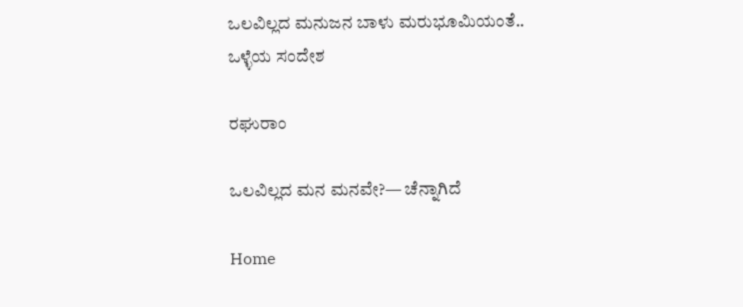ಒಲವಿಲ್ಲದ ಮನುಜನ ಬಾಳು ಮರುಭೂಮಿಯಂತೆ..
ಒಳ್ಳೆಯ ಸಂದೇಶ

ರಘುರಾಂ

ಒಲವಿಲ್ಲದ ಮನ ಮನವೇ?— ಚೆನ್ನಾಗಿದೆ

Home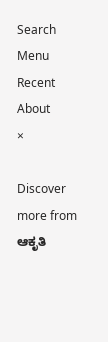Search
Menu
Recent
About
×

Discover more from ಆಕೃತಿ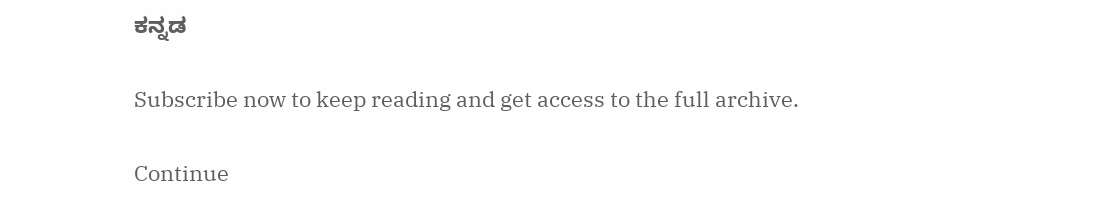ಕನ್ನಡ

Subscribe now to keep reading and get access to the full archive.

Continue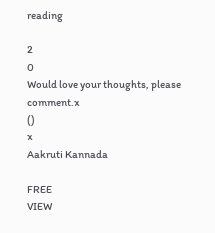reading

2
0
Would love your thoughts, please comment.x
()
x
Aakruti Kannada

FREE
VIEW